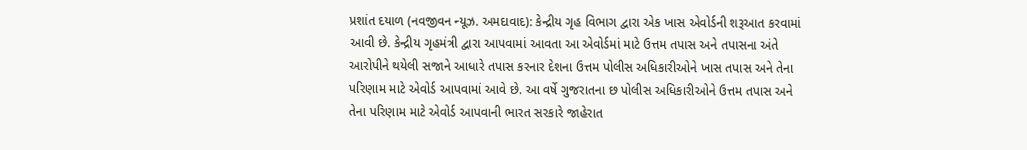પ્રશાંત દયાળ (નવજીવન ન્યૂઝ. અમદાવાદ): કેન્દ્રીય ગૃહ વિભાગ દ્વારા એક ખાસ એવોર્ડની શરૂઆત કરવામાં આવી છે. કેન્દ્રીય ગૃહમંત્રી દ્વારા આપવામાં આવતા આ એવોર્ડમાં માટે ઉત્તમ તપાસ અને તપાસના અંતે આરોપીને થયેલી સજાને આધારે તપાસ કરનાર દેશના ઉત્તમ પોલીસ અધિકારીઓને ખાસ તપાસ અને તેના પરિણામ માટે એવોર્ડ આપવામાં આવે છે. આ વર્ષે ગુજરાતના છ પોલીસ અધિકારીઓને ઉત્તમ તપાસ અને તેના પરિણામ માટે એવોર્ડ આપવાની ભારત સરકારે જાહેરાત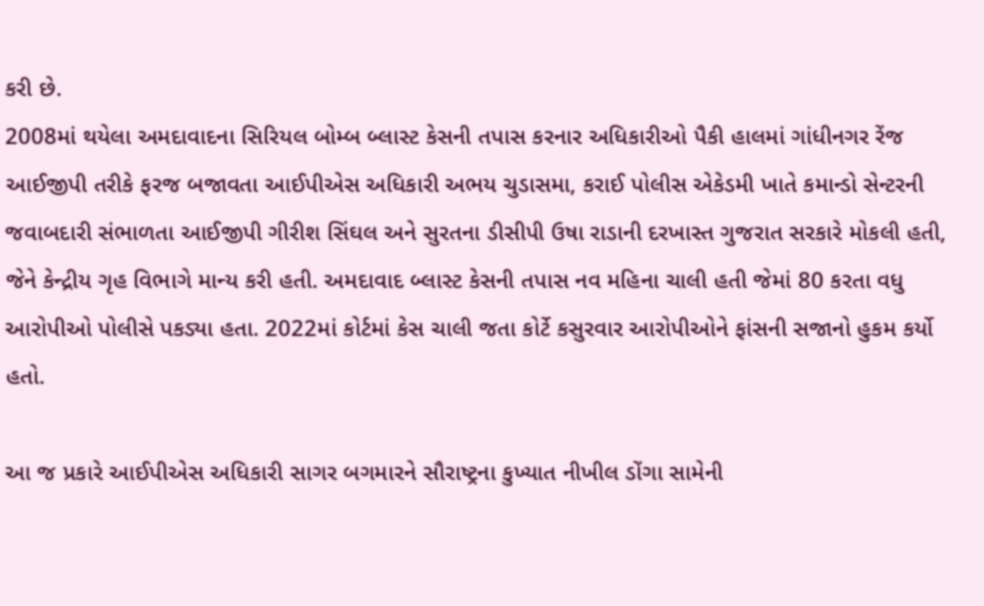કરી છે.
2008માં થયેલા અમદાવાદના સિરિયલ બોમ્બ બ્લાસ્ટ કેસની તપાસ કરનાર અધિકારીઓ પૈકી હાલમાં ગાંધીનગર રેંજ આઈજીપી તરીકે ફરજ બજાવતા આઈપીએસ અધિકારી અભય ચુડાસમા, કરાઈ પોલીસ એકેડમી ખાતે કમાન્ડો સેન્ટરની જવાબદારી સંભાળતા આઈજીપી ગીરીશ સિંઘલ અને સુરતના ડીસીપી ઉષા રાડાની દરખાસ્ત ગુજરાત સરકારે મોકલી હતી, જેને કેન્દ્રીય ગૃહ વિભાગે માન્ય કરી હતી. અમદાવાદ બ્લાસ્ટ કેસની તપાસ નવ મહિના ચાલી હતી જેમાં 80 કરતા વધુ આરોપીઓ પોલીસે પકડ્યા હતા. 2022માં કોર્ટમાં કેસ ચાલી જતા કોર્ટે કસુરવાર આરોપીઓને ફાંસની સજાનો હુકમ કર્યો હતો.

આ જ પ્રકારે આઈપીએસ અધિકારી સાગર બગમારને સૌરાષ્ટ્રના કુખ્યાત નીખીલ ડોંગા સામેની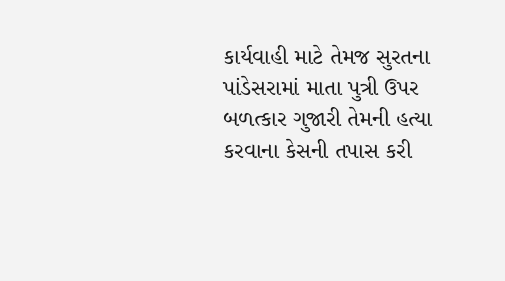કાર્યવાહી માટે તેમજ સુરતના પાંડેસરામાં માતા પુત્રી ઉપર બળત્કાર ગુજારી તેમની હત્યા કરવાના કેસની તપાસ કરી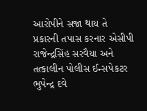આરોપીને સજા થાય તે પ્રકારની તપાસ કરનાર એસીપી રાજેન્દ્રસિંહ સરવૈયા અને તત્કાલીન પોલીસ ઈન્સપેકટર ભુપેન્દ્ર દવે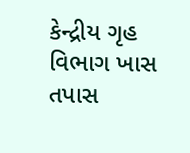કેન્દ્રીય ગૃહ વિભાગ ખાસ તપાસ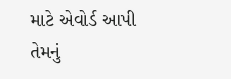માટે એવોર્ડ આપી તેમનું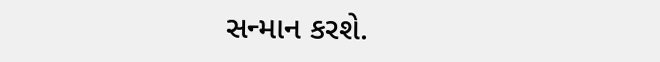સન્માન કરશે.